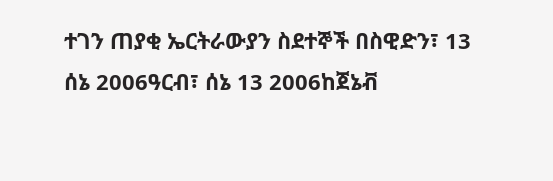ተገን ጠያቂ ኤርትራውያን ስደተኞች በስዊድን፣ 13 ሰኔ 2006ዓርብ፣ ሰኔ 13 2006ከጀኔቭ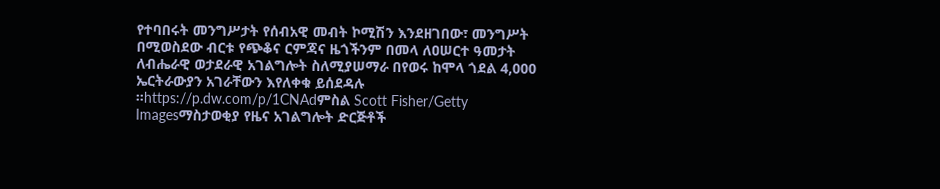የተባበሩት መንግሥታት የሰብአዊ መብት ኮሚሽን እንደዘገበው፣ መንግሥት በሚወስደው ብርቱ የጭቆና ርምጃና ዜጎችንም በመላ ለዐሠርተ ዓመታት ለብሔራዊ ወታደራዊ አገልግሎት ስለሚያሠማራ በየወሩ ከሞላ ጎደል 4,000 ኤርትራውያን አገራቸውን እየለቀቁ ይሰደዳሉ ።https://p.dw.com/p/1CNAdምስል Scott Fisher/Getty Imagesማስታወቂያ የዜና አገልግሎት ድርጅቶች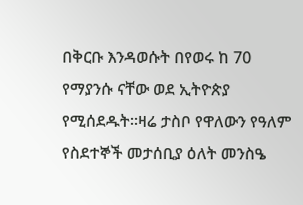በቅርቡ እንዳወሱት በየወሩ ከ 70 የማያንሱ ናቸው ወደ ኢትዮጵያ የሚሰደዱት።ዛሬ ታስቦ የዋለውን የዓለም የስደተኞች መታሰቢያ ዕለት መንስዔ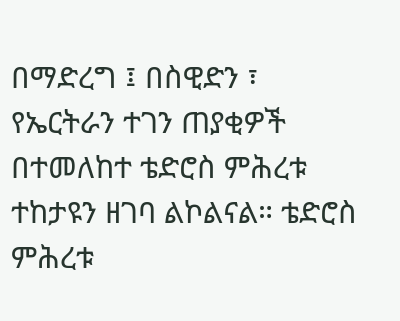በማድረግ ፤ በስዊድን ፣ የኤርትራን ተገን ጠያቂዎች በተመለከተ ቴድሮስ ምሕረቱ ተከታዩን ዘገባ ልኮልናል። ቴድሮስ ምሕረቱ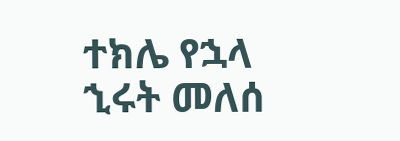ተክሌ የኋላ ኂሩት መለሰ